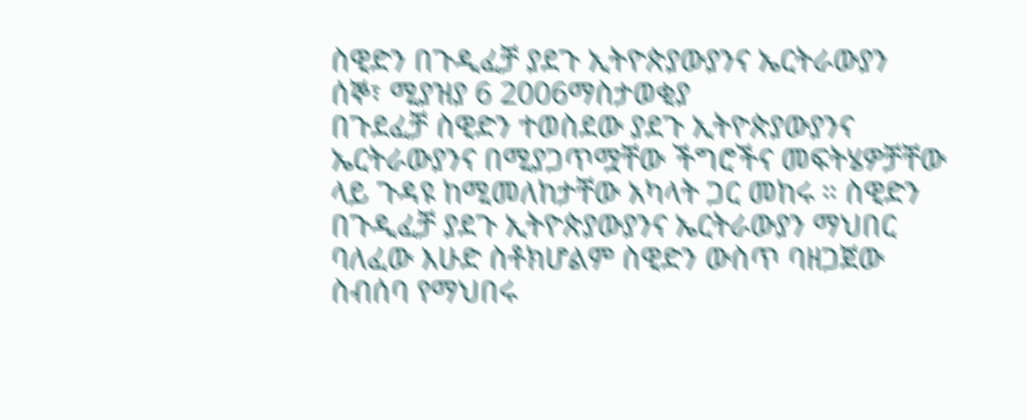ስዊድን በጉዲፈቻ ያደጉ ኢትዮጵያውያንና ኤርትራውያን
ሰኞ፣ ሚያዝያ 6 2006ማስታወቂያ
በጉደፈቻ ስዊድን ተወስደው ያደጉ ኢትዮጵያውያንና ኤርትራውያንና በሚያጋጥሟቸው ችግሮችና መፍትሄዎቻቸው ላይ ጉዳዩ ከሚመለከታቸው አካላት ጋር መከሩ ። ስዊድን በጉዲፈቻ ያደጉ ኢትዮጵያውያንና ኤርትራውያን ማህበር ባለፈው እሁድ ስቶክሆልም ስዊድን ውስጥ ባዘጋጀው ስብሰባ የማህበሩ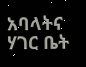አባላትና ሃገር ቤት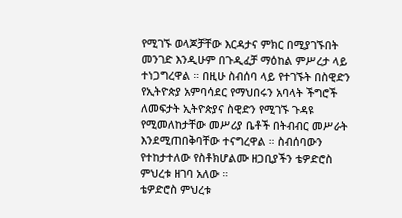የሚገኙ ወላጆቻቸው እርዳታና ምክር በሚያገኙበት መንገድ እንዲሁም በጉዲፈቻ ማዕከል ምሥረታ ላይ ተነጋግረዋል ። በዚሁ ስብሰባ ላይ የተገኙት በስዊድን የኢትዮጵያ አምባሳደር የማህበሩን አባላት ችግሮች ለመፍታት ኢትዮጵያና ስዊድን የሚገኙ ጉዳዩ የሚመለከታቸው መሥሪያ ቤቶች በትብብር መሥራት እንደሚጠበቅባቸው ተናግረዋል ። ስብሰባውን የተከታተለው የስቶክሆልሙ ዘጋቢያችን ቴዎድሮስ ምህረቱ ዘገባ አለው ።
ቴዎድሮስ ምህረቱ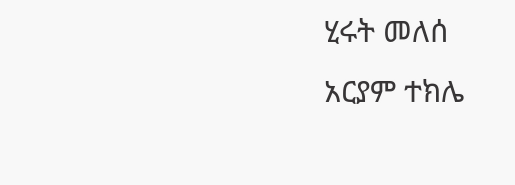ሂሩት መለሰ
አርያም ተክሌ